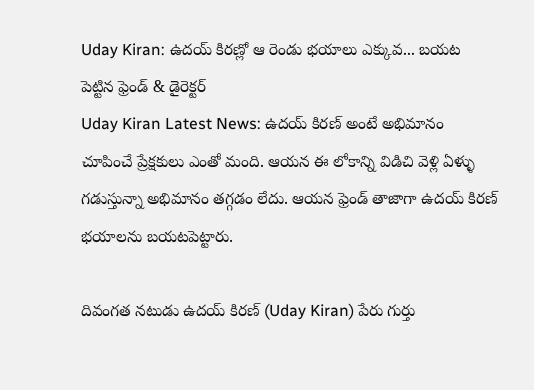Uday Kiran: ఉదయ్ కిరణ్లో ఆ రెండు భయాలు ఎక్కువ... బయట పెట్టిన ఫ్రెండ్ & డైరెక్టర్
Uday Kiran Latest News: ఉదయ్ కిరణ్ అంటే అభిమానం చూపించే ప్రేక్షకులు ఎంతో మంది. ఆయన ఈ లోకాన్ని విడిచి వెళ్లి ఏళ్ళు గడుస్తున్నా అభిమానం తగ్గడం లేదు. ఆయన ఫ్రెండ్ తాజాగా ఉదయ్ కిరణ్ భయాలను బయటపెట్టారు.

దివంగత నటుడు ఉదయ్ కిరణ్ (Uday Kiran) పేరు గుర్తు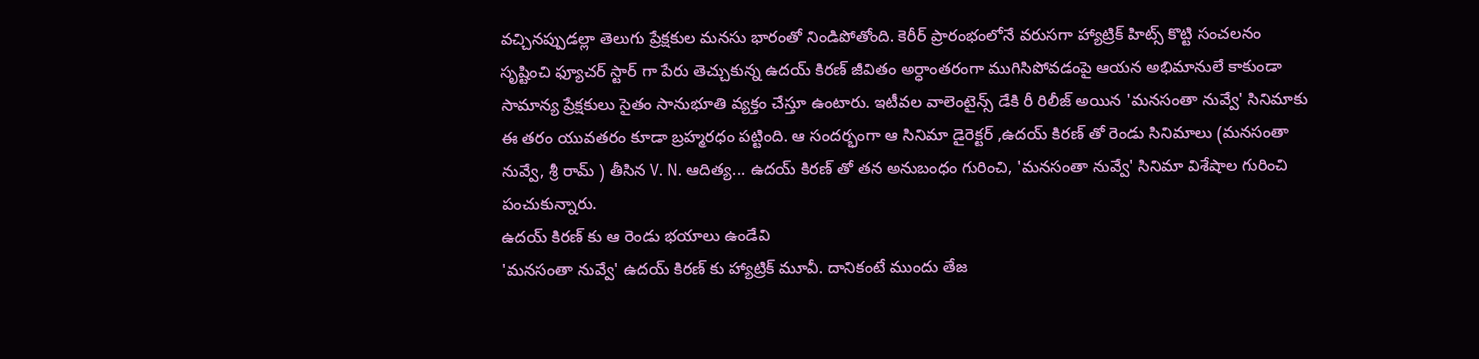వచ్చినప్పుడల్లా తెలుగు ప్రేక్షకుల మనసు భారంతో నిండిపోతోంది. కెరీర్ ప్రారంభంలోనే వరుసగా హ్యాట్రిక్ హిట్స్ కొట్టి సంచలనం సృష్టించి ఫ్యూచర్ స్టార్ గా పేరు తెచ్చుకున్న ఉదయ్ కిరణ్ జీవితం అర్ధాంతరంగా ముగిసిపోవడంపై ఆయన అభిమానులే కాకుండా సామాన్య ప్రేక్షకులు సైతం సానుభూతి వ్యక్తం చేస్తూ ఉంటారు. ఇటీవల వాలెంటైన్స్ డేకి రీ రిలీజ్ అయిన 'మనసంతా నువ్వే' సినిమాకు ఈ తరం యువతరం కూడా బ్రహ్మరధం పట్టింది. ఆ సందర్భంగా ఆ సినిమా డైరెక్టర్ ,ఉదయ్ కిరణ్ తో రెండు సినిమాలు (మనసంతా నువ్వే, శ్రీ రామ్ ) తీసిన V. N. ఆదిత్య... ఉదయ్ కిరణ్ తో తన అనుబంధం గురించి, 'మనసంతా నువ్వే' సినిమా విశేషాల గురించి పంచుకున్నారు.
ఉదయ్ కిరణ్ కు ఆ రెండు భయాలు ఉండేవి
'మనసంతా నువ్వే' ఉదయ్ కిరణ్ కు హ్యాట్రిక్ మూవీ. దానికంటే ముందు తేజ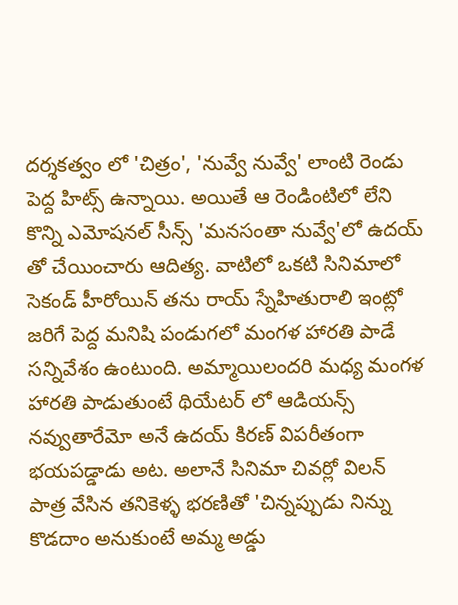దర్శకత్వం లో 'చిత్రం', 'నువ్వే నువ్వే' లాంటి రెండు పెద్ద హిట్స్ ఉన్నాయి. అయితే ఆ రెండింటిలో లేని కొన్ని ఎమోషనల్ సీన్స్ 'మనసంతా నువ్వే'లో ఉదయ్ తో చేయించారు ఆదిత్య. వాటిలో ఒకటి సినిమాలో సెకండ్ హీరోయిన్ తను రాయ్ స్నేహితురాలి ఇంట్లో జరిగే పెద్ద మనిషి పండుగలో మంగళ హారతి పాడే సన్నివేశం ఉంటుంది. అమ్మాయిలందరి మధ్య మంగళ హారతి పాడుతుంటే థియేటర్ లో ఆడియన్స్ నవ్వుతారేమో అనే ఉదయ్ కిరణ్ విపరీతంగా భయపడ్డాడు అట. అలానే సినిమా చివర్లో విలన్ పాత్ర వేసిన తనికెళ్ళ భరణితో 'చిన్నప్పుడు నిన్ను కొడదాం అనుకుంటే అమ్మ అడ్డు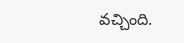వచ్చింది.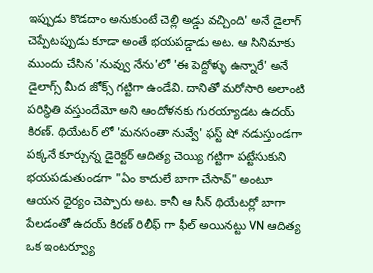ఇప్పుడు కొడదాం అనుకుంటే చెల్లి అడ్డు వచ్చింది' అనే డైలాగ్ చెప్పేటప్పుడు కూడా అంతే భయపడ్డాడు అట. ఆ సినిమాకు ముందు చేసిన 'నువ్వు నేను'లో 'ఈ పెద్దోళ్ళు ఉన్నారే' అనే డైలాగ్స్ మీద జోక్స్ గట్టిగా ఉండేవి. దానితో మరోసారి అలాంటి పరిస్థితి వస్తుందేమో అని ఆందోళనకు గురయ్యాడట ఉదయ్ కిరణ్. థియేటర్ లో 'మనసంతా నువ్వే' ఫస్ట్ షో నడుస్తుండగా పక్కనే కూర్చున్న డైరెక్టర్ ఆదిత్య చెయ్యి గట్టిగా పట్టేసుకుని భయపడుతుండగా "ఏం కాదులే బాగా చేసావ్" అంటూ ఆయన ధైర్యం చెప్పారు అట. కానీ ఆ సీన్ థియేటర్లో బాగా పేలడంతో ఉదయ్ కిరణ్ రిలీఫ్ గా ఫీల్ అయినట్టు VN ఆదిత్య ఒక ఇంటర్వ్యూ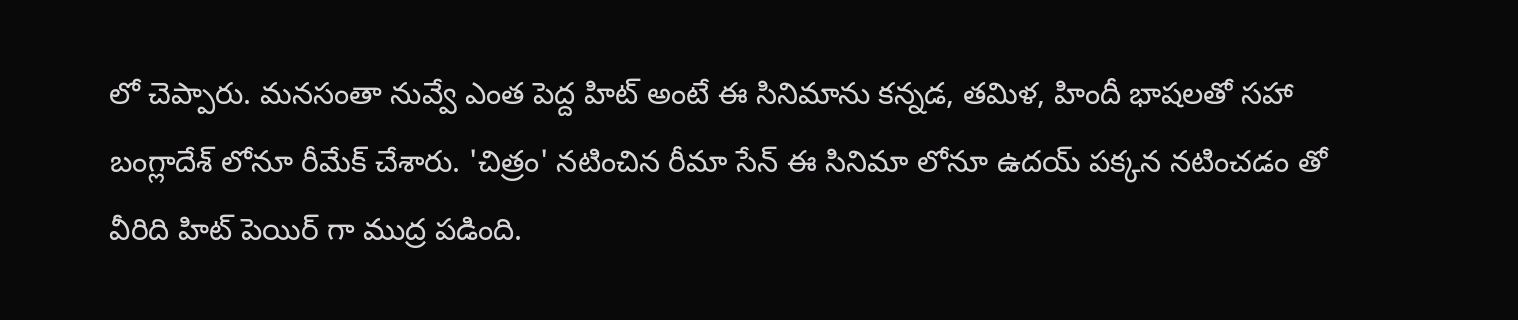లో చెప్పారు. మనసంతా నువ్వే ఎంత పెద్ద హిట్ అంటే ఈ సినిమాను కన్నడ, తమిళ, హిందీ భాషలతో సహా బంగ్లాదేశ్ లోనూ రీమేక్ చేశారు. 'చిత్రం' నటించిన రీమా సేన్ ఈ సినిమా లోనూ ఉదయ్ పక్కన నటించడం తో వీరిది హిట్ పెయిర్ గా ముద్ర పడింది.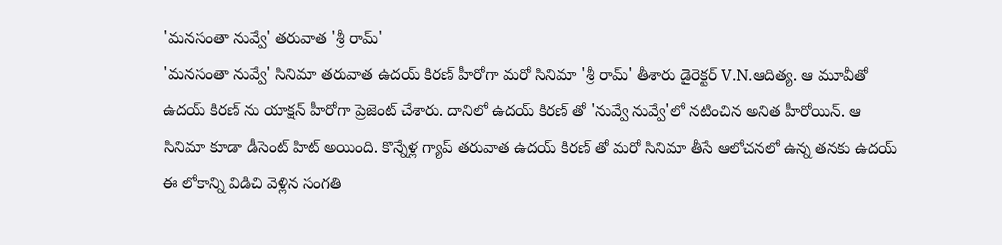'మనసంతా నువ్వే' తరువాత 'శ్రీ రామ్'
'మనసంతా నువ్వే' సినిమా తరువాత ఉదయ్ కిరణ్ హీరోగా మరో సినిమా 'శ్రీ రామ్' తీశారు డైరెక్టర్ V.N.ఆదిత్య. ఆ మూవీతో ఉదయ్ కిరణ్ ను యాక్షన్ హీరోగా ప్రెజెంట్ చేశారు. దానిలో ఉదయ్ కిరణ్ తో 'నువ్వే నువ్వే'లో నటించిన అనిత హీరోయిన్. ఆ సినిమా కూడా డీసెంట్ హిట్ అయింది. కొన్నేళ్ల గ్యాప్ తరువాత ఉదయ్ కిరణ్ తో మరో సినిమా తీసే ఆలోచనలో ఉన్న తనకు ఉదయ్ ఈ లోకాన్ని విడిచి వెళ్లిన సంగతి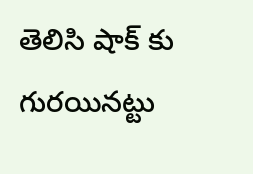తెలిసి షాక్ కు గురయినట్టు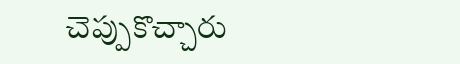చెప్పుకొచ్చారు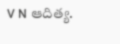V N ఆదిత్య.